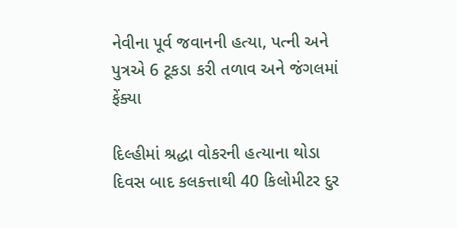નેવીના પૂર્વ જવાનની હત્યા, પત્ની અને પુત્રએ 6 ટૂકડા કરી તળાવ અને જંગલમાં ફેંક્યા

દિલ્હીમાં શ્રદ્ધા વોકરની હત્યાના થોડા દિવસ બાદ કલકત્તાથી 40 કિલોમીટર દુર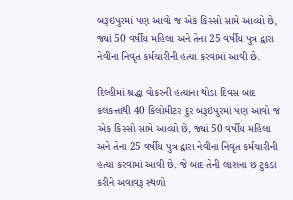બરૂઇપુરમાં પણ આવો જ એક કિસ્સો સામે આવ્યો છે, જ્યાં 50 વર્ષીય મહિલા અને તેના 25 વર્ષીય પુત્ર દ્વારા નેવીના નિવૃત કર્મચારીની હત્યા કરવામાં આવી છે.

દિલ્હીમાં શ્રદ્ધા વોકરની હત્યાના થોડા દિવસ બાદ કલકત્તાથી 40 કિલોમીટર દુર બરૂઇપુરમાં પણ આવો જ એક કિસ્સો સામે આવ્યો છે, જ્યાં 50 વર્ષીય મહિલા અને તેના 25 વર્ષીય પુત્ર દ્વારા નેવીના નિવૃત કર્મચારીની હત્યા કરવામાં આવી છે. જે બાદ તેની લાશના છ ટુકડા કરીને અવાવરૂ સ્થળો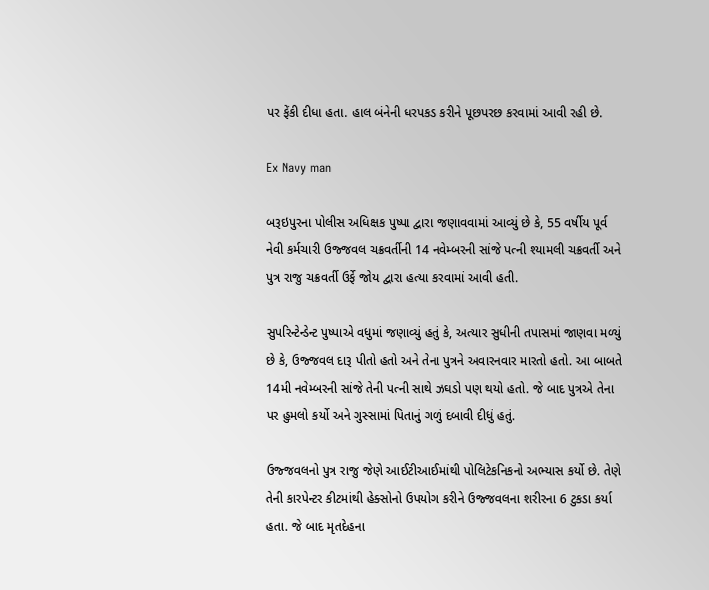પર ફેંકી દીધા હતા. હાલ બંનેની ધરપકડ કરીને પૂછપરછ કરવામાં આવી રહી છે.

Ex Navy man

બરૂઇપુરના પોલીસ અધિક્ષક પુષ્પા દ્વારા જણાવવામાં આવ્યું છે કે, 55 વર્ષીય પૂર્વ નેવી કર્મચારી ઉજ્જવલ ચક્રવર્તીની 14 નવેમ્બરની સાંજે પત્ની શ્યામલી ચક્રવર્તી અને પુત્ર રાજુ ચક્રવર્તી ઉર્ફે જોય દ્વારા હત્યા કરવામાં આવી હતી.

સુપરિન્ટેન્ડેન્ટ પુષ્પાએ વધુમાં જણાવ્યું હતું કે, અત્યાર સુધીની તપાસમાં જાણવા મળ્યું છે કે, ઉજ્જવલ દારૂ પીતો હતો અને તેના પુત્રને અવારનવાર મારતો હતો. આ બાબતે 14મી નવેમ્બરની સાંજે તેની પત્ની સાથે ઝઘડો પણ થયો હતો. જે બાદ પુત્રએ તેના પર હુમલો કર્યો અને ગુસ્સામાં પિતાનું ગળું દબાવી દીધું હતું.

ઉજ્જવલનો પુત્ર રાજુ જેણે આઈટીઆઈમાંથી પોલિટેકનિકનો અભ્યાસ કર્યો છે. તેણે તેની કારપેન્ટર કીટમાંથી હેક્સોનો ઉપયોગ કરીને ઉજ્જવલના શરીરના 6 ટુકડા કર્યા હતા. જે બાદ મૃતદેહના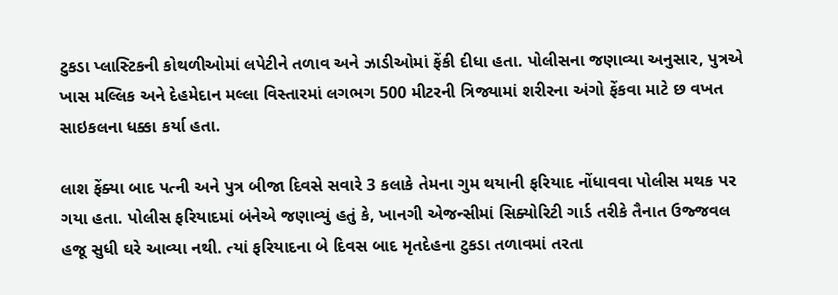ટુકડા પ્લાસ્ટિકની કોથળીઓમાં લપેટીને તળાવ અને ઝાડીઓમાં ફેંકી દીધા હતા. પોલીસના જણાવ્યા અનુસાર, પુત્રએ ખાસ મલ્લિક અને દેહમેદાન મલ્લા વિસ્તારમાં લગભગ 500 મીટરની ત્રિજ્યામાં શરીરના અંગો ફેંકવા માટે છ વખત સાઇકલના ધક્કા કર્યા હતા.

લાશ ફેંક્યા બાદ પત્ની અને પુત્ર બીજા દિવસે સવારે 3 કલાકે તેમના ગુમ થયાની ફરિયાદ નોંધાવવા પોલીસ મથક પર ગયા હતા. પોલીસ ફરિયાદમાં બંનેએ જણાવ્યું હતું કે, ખાનગી એજન્સીમાં સિક્યોરિટી ગાર્ડ તરીકે તૈનાત ઉજ્જવલ હજૂ સુધી ઘરે આવ્યા નથી. ત્યાં ફરિયાદના બે દિવસ બાદ મૃતદેહના ટુકડા તળાવમાં તરતા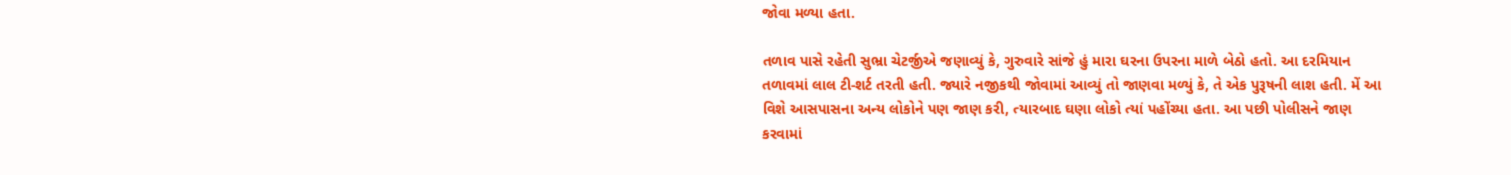જોવા મળ્યા હતા.

તળાવ પાસે રહેતી સુભ્રા ચેટર્જીએ જણાવ્યું કે, ગુરુવારે સાંજે હું મારા ઘરના ઉપરના માળે બેઠો હતો. આ દરમિયાન તળાવમાં લાલ ટી-શર્ટ તરતી હતી. જ્યારે નજીકથી જોવામાં આવ્યું તો જાણવા મળ્યું કે, તે એક પુરૂષની લાશ હતી. મેં આ વિશે આસપાસના અન્ય લોકોને પણ જાણ કરી, ત્યારબાદ ઘણા લોકો ત્યાં પહોંચ્યા હતા. આ પછી પોલીસને જાણ કરવામાં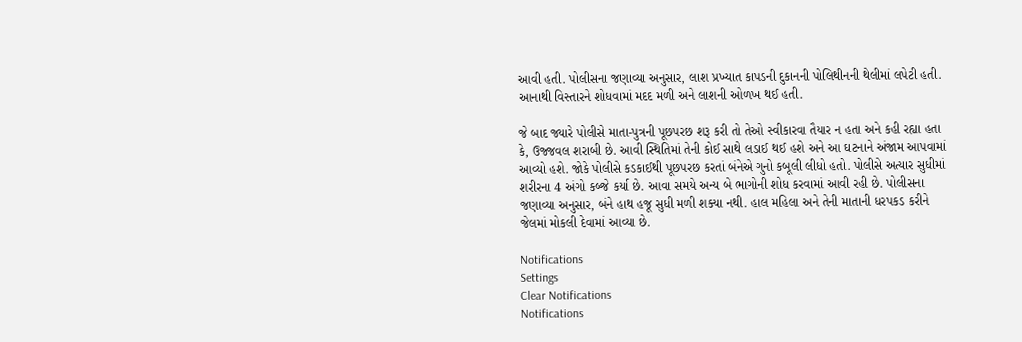આવી હતી. પોલીસના જણાવ્યા અનુસાર, લાશ પ્રખ્યાત કાપડની દુકાનની પોલિથીનની થેલીમાં લપેટી હતી. આનાથી વિસ્તારને શોધવામાં મદદ મળી અને લાશની ઓળખ થઈ હતી.

જે બાદ જ્યારે પોલીસે માતા-પુત્રની પૂછપરછ શરૂ કરી તો તેઓ સ્વીકારવા તૈયાર ન હતા અને કહી રહ્યા હતા કે, ઉજ્જવલ શરાબી છે. આવી સ્થિતિમાં તેની કોઈ સાથે લડાઈ થઈ હશે અને આ ઘટનાને અંજામ આપવામાં આવ્યો હશે. જોકે પોલીસે કડકાઈથી પૂછપરછ કરતાં બંનેએ ગુનો કબૂલી લીધો હતો. પોલીસે અત્યાર સુધીમાં શરીરના 4 અંગો કબ્જે કર્યા છે. આવા સમયે અન્ય બે ભાગોની શોધ કરવામાં આવી રહી છે. પોલીસના જણાવ્યા અનુસાર, બંને હાથ હજૂ સુધી મળી શક્યા નથી. હાલ મહિલા અને તેની માતાની ધરપકડ કરીને જેલમાં મોકલી દેવામાં આવ્યા છે.

Notifications
Settings
Clear Notifications
Notifications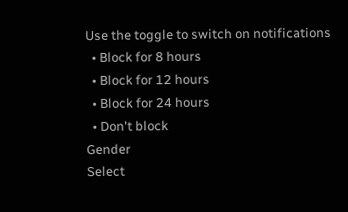Use the toggle to switch on notifications
  • Block for 8 hours
  • Block for 12 hours
  • Block for 24 hours
  • Don't block
Gender
Select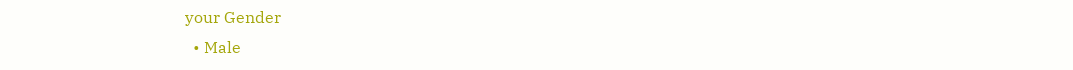your Gender
  • Male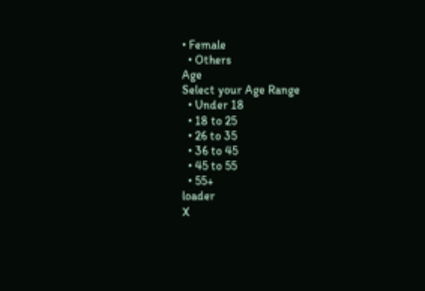• Female
  • Others
Age
Select your Age Range
  • Under 18
  • 18 to 25
  • 26 to 35
  • 36 to 45
  • 45 to 55
  • 55+
loader
X